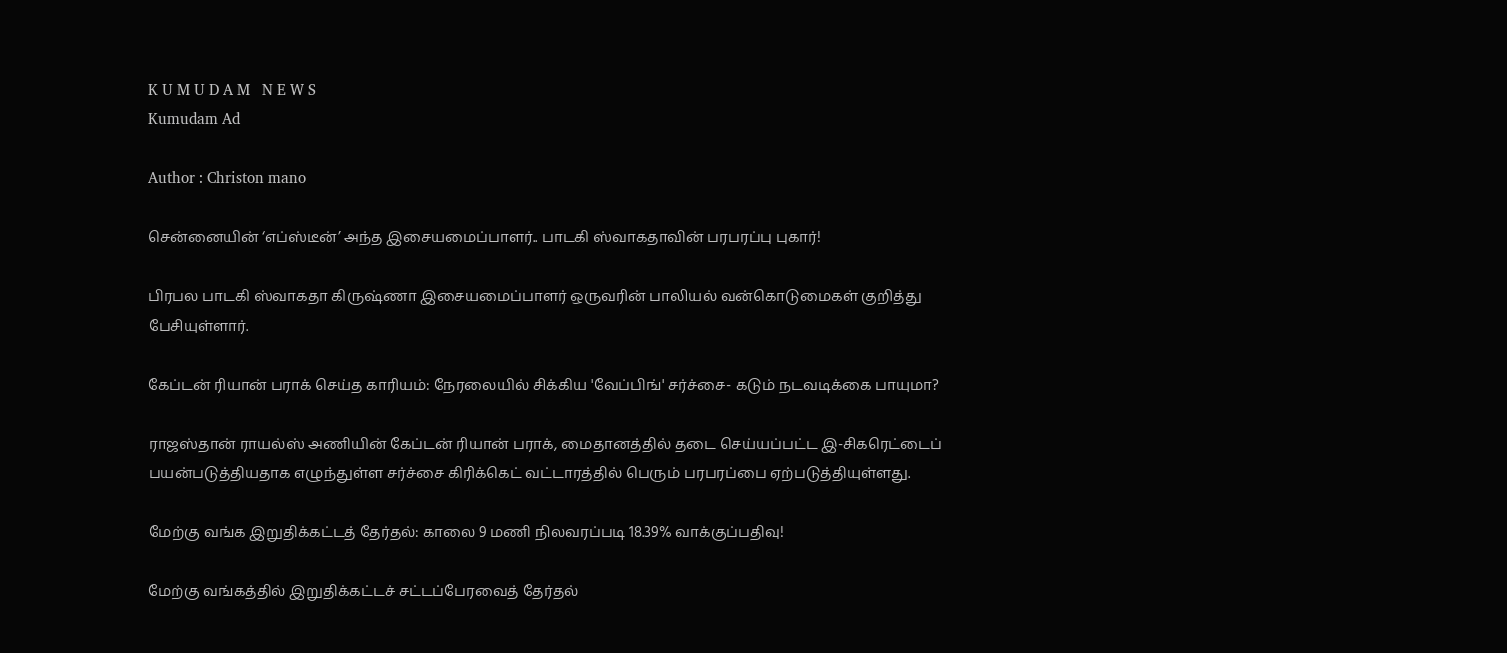K U M U D A M   N E W S
Kumudam Ad

Author : Christon mano

சென்னையின் ‘எப்ஸ்டீன்’ அந்த இசையமைப்பாளர்.. பாடகி ஸ்வாகதாவின் பரபரப்பு புகார்!

பிரபல பாடகி ஸ்வாகதா கிருஷ்ணா இசையமைப்பாளர் ஒருவரின் பாலியல் வன்கொடுமைகள் குறித்து பேசியுள்ளார்.

கேப்டன் ரியான் பராக் செய்த காரியம்: நேரலையில் சிக்கிய 'வேப்பிங்' சர்ச்சை- கடும் நடவடிக்கை பாயுமா?

ராஜஸ்தான் ராயல்ஸ் அணியின் கேப்டன் ரியான் பராக், மைதானத்தில் தடை செய்யப்பட்ட இ-சிகரெட்டைப் பயன்படுத்தியதாக எழுந்துள்ள சர்ச்சை கிரிக்கெட் வட்டாரத்தில் பெரும் பரபரப்பை ஏற்படுத்தியுள்ளது.

மேற்கு வங்க இறுதிக்கட்டத் தேர்தல்: காலை 9 மணி நிலவரப்படி 18.39% வாக்குப்பதிவு!

மேற்கு வங்கத்தில் இறுதிக்கட்டச் சட்டப்பேரவைத் தேர்தல்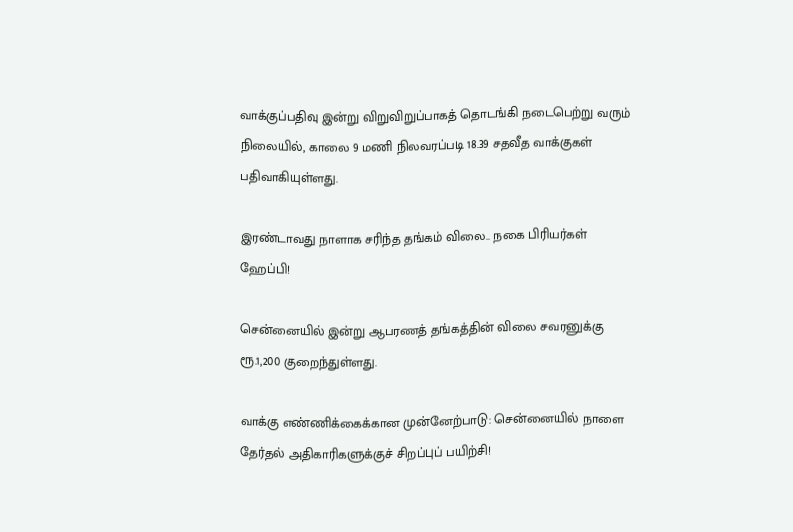வாக்குப்பதிவு இன்று விறுவிறுப்பாகத் தொடங்கி நடைபெற்று வரும் நிலையில், காலை 9 மணி நிலவரப்படி 18.39 சதவீத வாக்குகள் பதிவாகியுள்ளது.

இரண்டாவது நாளாக சரிந்த தங்கம் விலை.. நகை பிரியர்கள் ஹேப்பி!

சென்னையில் இன்று ஆபரணத் தங்கத்தின் விலை சவரனுக்கு ரூ.1,200 குறைந்துள்ளது.

வாக்கு எண்ணிக்கைக்கான முன்னேற்பாடு: சென்னையில் நாளை தேர்தல் அதிகாரிகளுக்குச் சிறப்புப் பயிற்சி!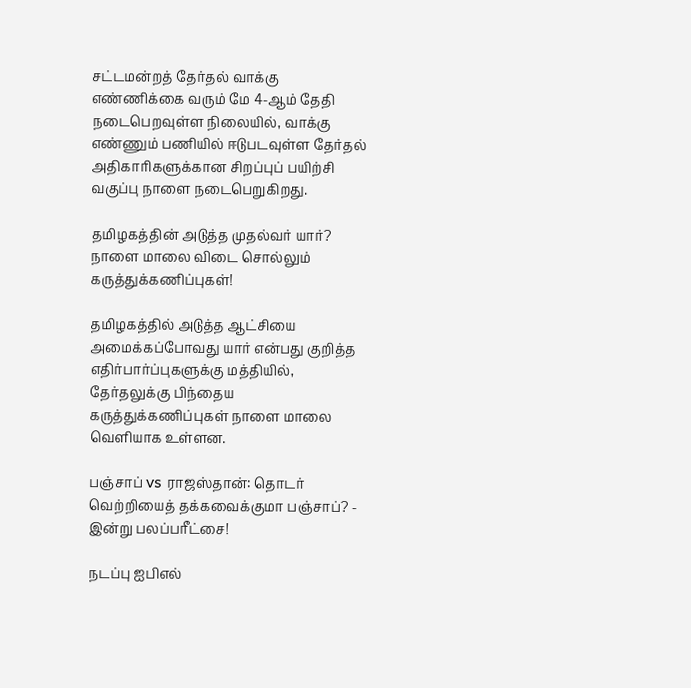சட்டமன்றத் தேர்தல் வாக்கு எண்ணிக்கை வரும் மே 4-ஆம் தேதி நடைபெறவுள்ள நிலையில், வாக்கு எண்ணும் பணியில் ஈடுபடவுள்ள தேர்தல் அதிகாரிகளுக்கான சிறப்புப் பயிற்சி வகுப்பு நாளை நடைபெறுகிறது.

தமிழகத்தின் அடுத்த முதல்வர் யார்? நாளை மாலை விடை சொல்லும் கருத்துக்கணிப்புகள்!

தமிழகத்தில் அடுத்த ஆட்சியை அமைக்கப்போவது யார் என்பது குறித்த எதிர்பார்ப்புகளுக்கு மத்தியில், தேர்தலுக்கு பிந்தைய கருத்துக்கணிப்புகள் நாளை மாலை வெளியாக உள்ளன.

பஞ்சாப் vs ராஜஸ்தான்: தொடர் வெற்றியைத் தக்கவைக்குமா பஞ்சாப்? - இன்று பலப்பரீட்சை!

நடப்பு ஐபிஎல்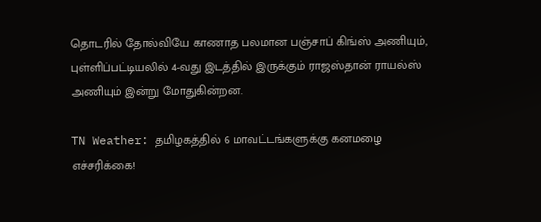தொடரில் தோல்வியே காணாத பலமான பஞ்சாப் கிங்ஸ் அணியும், புள்ளிப்பட்டியலில் 4-வது இடத்தில் இருக்கும் ராஜஸ்தான் ராயல்ஸ் அணியும் இன்று மோதுகின்றன.

TN Weather: தமிழகத்தில் 6 மாவட்டங்களுக்கு கனமழை எச்சரிக்கை!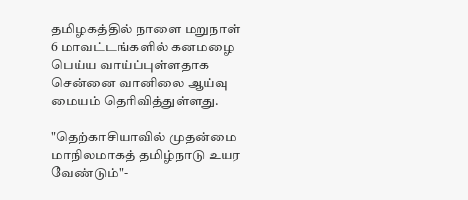தமிழகத்தில் நாளை மறுநாள் 6 மாவட்டங்களில் கனமழை பெய்ய வாய்ப்புள்ளதாக சென்னை வானிலை ஆய்வு மையம் தெரிவித்துள்ளது.

"தெற்காசியாவில் முதன்மை மாநிலமாகத் தமிழ்நாடு உயர வேண்டும்"-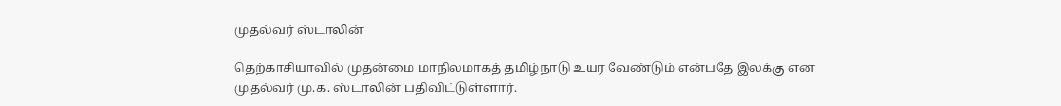முதல்வர் ஸ்டாலின்

தெற்காசியாவில் முதன்மை மாநிலமாகத் தமிழ்நாடு உயர வேண்டும் என்பதே இலக்கு என முதல்வர் மு.க. ஸ்டாலின் பதிவிட்டுள்ளார்.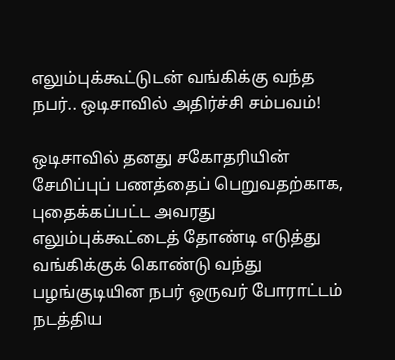எலும்புக்கூட்டுடன் வங்கிக்கு வந்த நபர்.. ஒடிசாவில் அதிர்ச்சி சம்பவம்!

ஒடிசாவில் தனது சகோதரியின் சேமிப்புப் பணத்தைப் பெறுவதற்காக, புதைக்கப்பட்ட அவரது எலும்புக்கூட்டைத் தோண்டி எடுத்து வங்கிக்குக் கொண்டு வந்து பழங்குடியின நபர் ஒருவர் போராட்டம் நடத்திய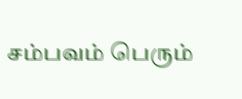சம்பவம் பெரும்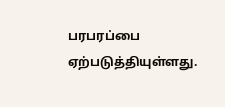பரபரப்பை ஏற்படுத்தியுள்ளது.